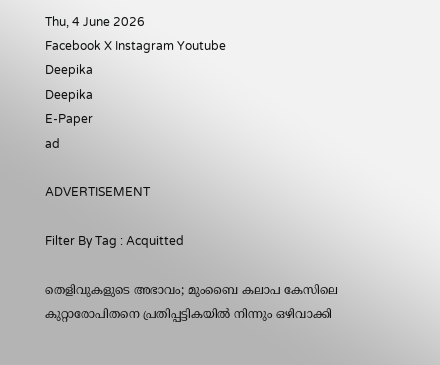Thu, 4 June 2026
Facebook X Instagram Youtube
Deepika
Deepika
E-Paper
ad

ADVERTISEMENT

Filter By Tag : Acquitted

തെളിവുകളുടെ അഭാവം; മുംബൈ കലാപ കേസിലെ കുറ്റാരോപിതനെ പ്രതിപ്പട്ടികയിൽ നിന്നും ഒഴിവാക്കി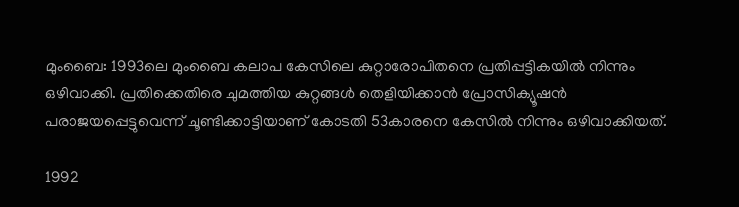മുംബൈ: 1993ലെ മുംബൈ കലാപ കേസിലെ കുറ്റാരോപിതനെ പ്രതിപ്പട്ടികയിൽ നിന്നും ഒഴിവാക്കി. പ്രതിക്കെതിരെ ചുമത്തിയ കുറ്റങ്ങൾ തെളിയിക്കാൻ പ്രോസിക്യൂഷൻ പരാജയപ്പെട്ടുവെന്ന് ചൂണ്ടിക്കാട്ടിയാണ് കോടതി 53കാരനെ കേസിൽ നിന്നും ഒഴിവാക്കിയത്.

1992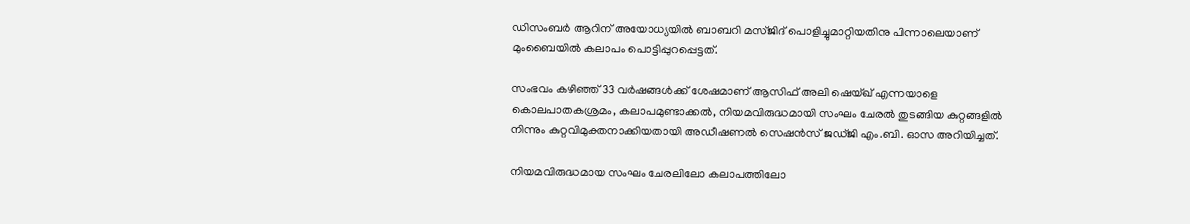ഡിസംബർ ആറിന് അയോധ്യയിൽ ബാബറി മസ്ജിദ് പൊളിച്ചുമാറ്റിയതിനു പിന്നാലെയാണ് മുംബൈയിൽ കലാപം പൊട്ടിപ്പുറപ്പെട്ടത്.

സംഭവം കഴിഞ്ഞ് 33 വർഷങ്ങൾക്ക് ശേഷമാണ് ആസിഫ് അലി ഷെയ്ഖ് എന്നയാളെ കൊലപാതകശ്രമം, കലാപമുണ്ടാക്കൽ, നിയമവിരുദ്ധമായി സംഘം ചേരൽ തുടങ്ങിയ കുറ്റങ്ങളിൽ നിന്നും കുറ്റവിമുക്തനാക്കിയതായി അഡീഷണൽ സെഷൻസ് ജഡ്ജി എം.ബി. ഓസ അറിയിച്ചത്.

നിയമവിരുദ്ധമായ സംഘം ചേരലിലോ കലാപത്തിലോ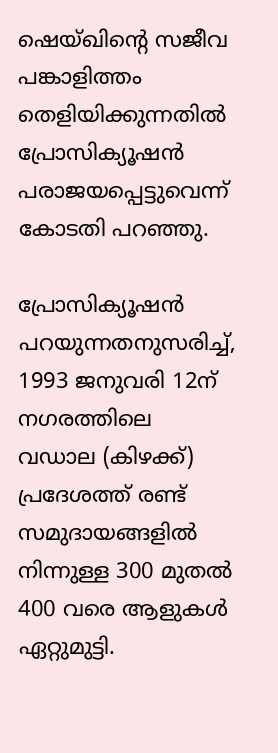ഷെയ്ഖിന്‍റെ സജീവ പങ്കാളിത്തം തെളിയിക്കുന്നതിൽ പ്രോസിക്യൂഷൻ പരാജയപ്പെട്ടുവെന്ന് കോടതി പറഞ്ഞു.

പ്രോസിക്യൂഷൻ പറയുന്നതനുസരിച്ച്, 1993 ജനുവരി 12ന് നഗരത്തിലെ വഡാല (കിഴക്ക്) പ്രദേശത്ത് രണ്ട് സമുദായങ്ങളിൽ നിന്നുള്ള 300 മുതൽ 400 വരെ ആളുകൾ ഏറ്റുമുട്ടി.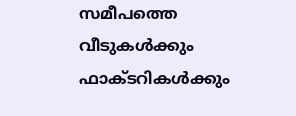സമീപത്തെ വീടുകൾക്കും ഫാക്ടറികൾക്കും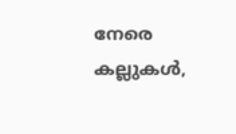നേരെ കല്ലുകൾ,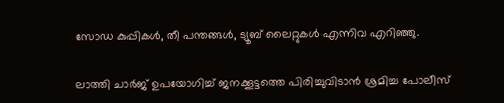സോഡ കുപ്പികൾ, തീ പന്തങ്ങൾ, ട്യൂബ് ലൈറ്റുകൾ എന്നിവ എറിഞ്ഞു.

ലാത്തി ചാർജ് ഉപയോഗിച്ച് ജനക്കൂട്ടത്തെ പിരിച്ചുവിടാൻ ശ്രമിച്ച പോലീസ്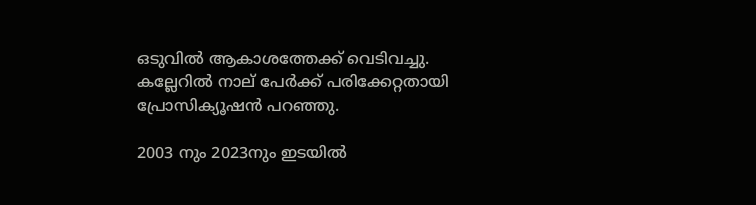ഒടുവിൽ ആകാശത്തേക്ക് വെടിവച്ചു. കല്ലേറിൽ നാല് പേർക്ക് പരിക്കേറ്റതായി പ്രോസിക്യൂഷൻ പറഞ്ഞു.

2003 നും 2023നും ഇടയിൽ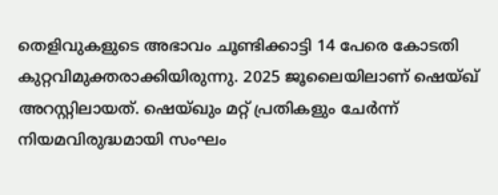തെളിവുകളുടെ അഭാവം ചൂണ്ടിക്കാട്ടി 14 പേരെ കോടതി കുറ്റവിമുക്തരാക്കിയിരുന്നു. 2025 ജൂലൈയിലാണ് ഷെയ്ഖ് അറസ്റ്റിലായത്. ഷെയ്ഖും മറ്റ് പ്രതികളും ചേർന്ന് നിയമവിരുദ്ധമായി സംഘം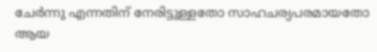ചേർന്നു എന്നതിന് നേരിട്ടുള്ളതോ സാഹചര്യപരമായതോ ആയ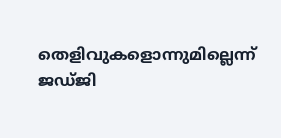തെളിവുകളൊന്നുമില്ലെന്ന് ജഡ്ജി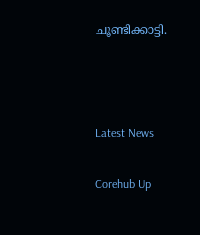ചൂണ്ടിക്കാട്ടി.



Latest News

Corehub Up